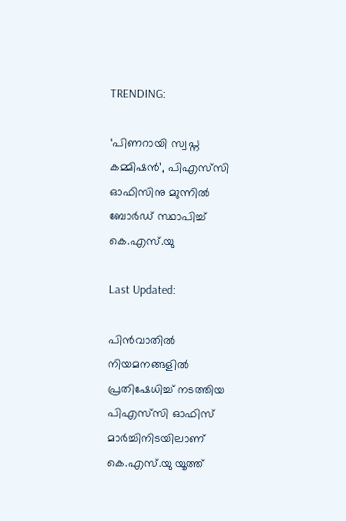TRENDING:

‘പിണറായി സ്വപ്ന കമ്മിഷൻ’, പിഎസ്‍സി ഓഫിസിനു മ‍ുന്നിൽ ബോർഡ് സ്ഥാപിച്ച് കെ.എസ്‍.യു

Last Updated:

പിൻവാതിൽ നിയമനങ്ങളിൽ പ്രതിഷേധിച്ച് നടത്തിയ പിഎസ്‍സി ഓഫിസ് മാർച്ചിനിടയിലാണ് കെ.എസ്.യു യൂത്ത്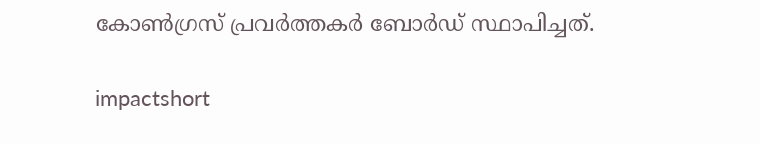കോൺഗ്രസ് പ്രവർത്തകർ ബോർഡ് സ്ഥാപിച്ചത്.

impactshort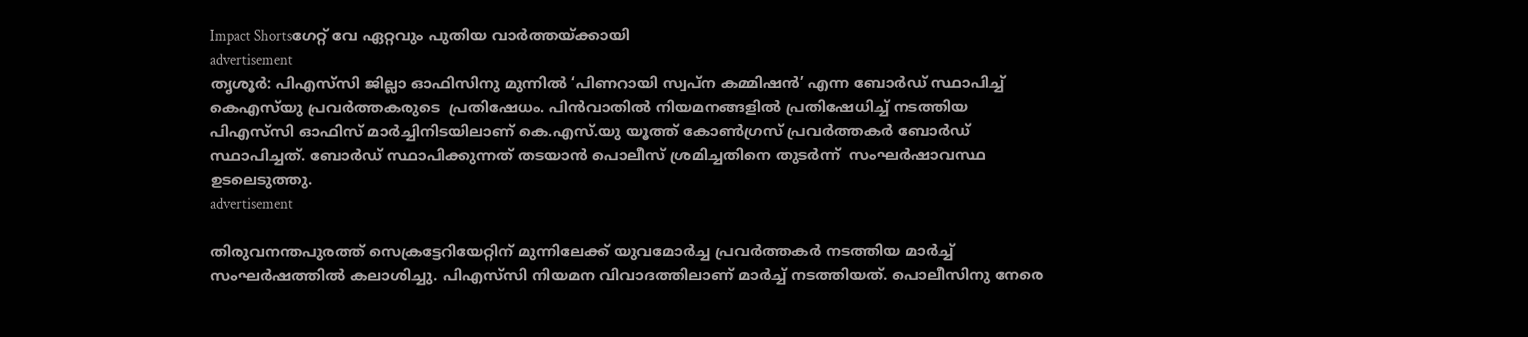Impact Shortsഗേറ്റ് വേ ഏറ്റവും പുതിയ വാർത്തയ്ക്കായി
advertisement
തൃശൂർ: പിഎസ്‍സി ജില്ലാ ഓഫിസിനു മുന്നിൽ ‘പിണറായി സ്വപ്ന കമ്മിഷൻ’ എന്ന ബോർഡ് സ്ഥാപിച്ച് കെഎസ്‍യു പ്രവർത്തകരുടെ  പ്രതിഷേധം. പിൻവാതിൽ നിയമനങ്ങളിൽ പ്രതിഷേധിച്ച് നടത്തിയ പിഎസ്‍സി ഓഫിസ് മാർച്ചിനിടയിലാണ് കെ.എസ്.യു യൂത്ത് കോൺഗ്രസ് പ്രവർത്തകർ ബോർഡ് സ്ഥാപിച്ചത്. ബോർഡ് സ്ഥാപിക്കുന്നത് തടയാൻ പൊലീസ് ശ്രമിച്ചതിനെ തുടർന്ന്  സംഘർഷാവസ്ഥ ഉടലെടുത്തു.
advertisement

തിരുവനന്തപുരത്ത് സെക്രട്ടേറിയേറ്റിന് മുന്നിലേക്ക് യുവമോര്‍ച്ച പ്രവര്‍ത്തകര്‍ നടത്തിയ മാര്‍ച്ച് സംഘര്‍ഷത്തില്‍ കലാശിച്ചു. പിഎസ്‌സി നിയമന വിവാദത്തിലാണ് മാര്‍ച്ച് നടത്തിയത്. പൊലീസിനു നേരെ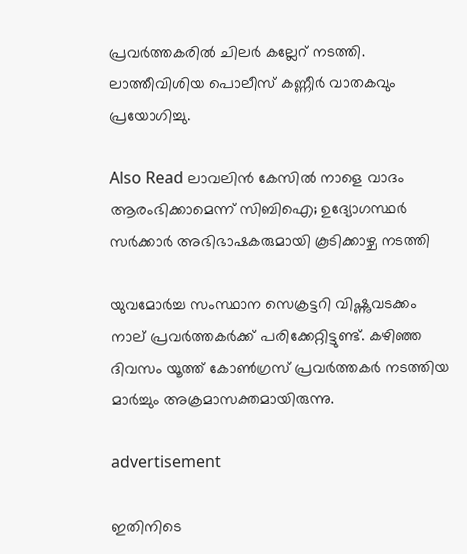പ്രവര്‍ത്തകരില്‍ ചിലര്‍ കല്ലേറ് നടത്തി. ലാത്തീവിശിയ പൊലീസ് കണ്ണീര്‍ വാതകവും പ്രയോഗിച്ചു.

Also Read ലാവലിൻ കേസിൽ നാളെ വാദം ആരംഭിക്കാമെന്ന് സിബിഐ; ഉദ്യോഗസ്ഥർ സർക്കാർ അഭിഭാഷകരുമായി കൂടിക്കാഴ്ച നടത്തി

യുവമോര്‍ച്ച സംസ്ഥാന സെക്രട്ടറി വിഷ്ണുവടക്കം നാല് പ്രവര്‍ത്തകര്‍ക്ക് പരിക്കേറ്റിട്ടുണ്ട്. കഴിഞ്ഞ ദിവസം യൂത്ത് കോണ്‍ഗ്രസ് പ്രവര്‍ത്തകര്‍ നടത്തിയ മാര്‍ച്ചും അക്രമാസക്തമായിരുന്നു.

advertisement

ഇതിനിടെ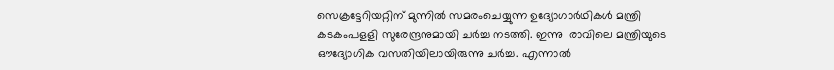സെക്രട്ടേറിയറ്റിന് മുന്നിൽ സമരംചെയ്യുന്ന ഉദ്യോഗാർഥികൾ മന്ത്രി കടകംപളളി സുരേന്ദ്രനുമായി ചർച്ച നടത്തി. ഇന്നു  രാവിലെ മന്ത്രിയുടെ ഔദ്യോഗിക വസതിയിലായിരുന്നു ചർച്ച. എന്നാല്‍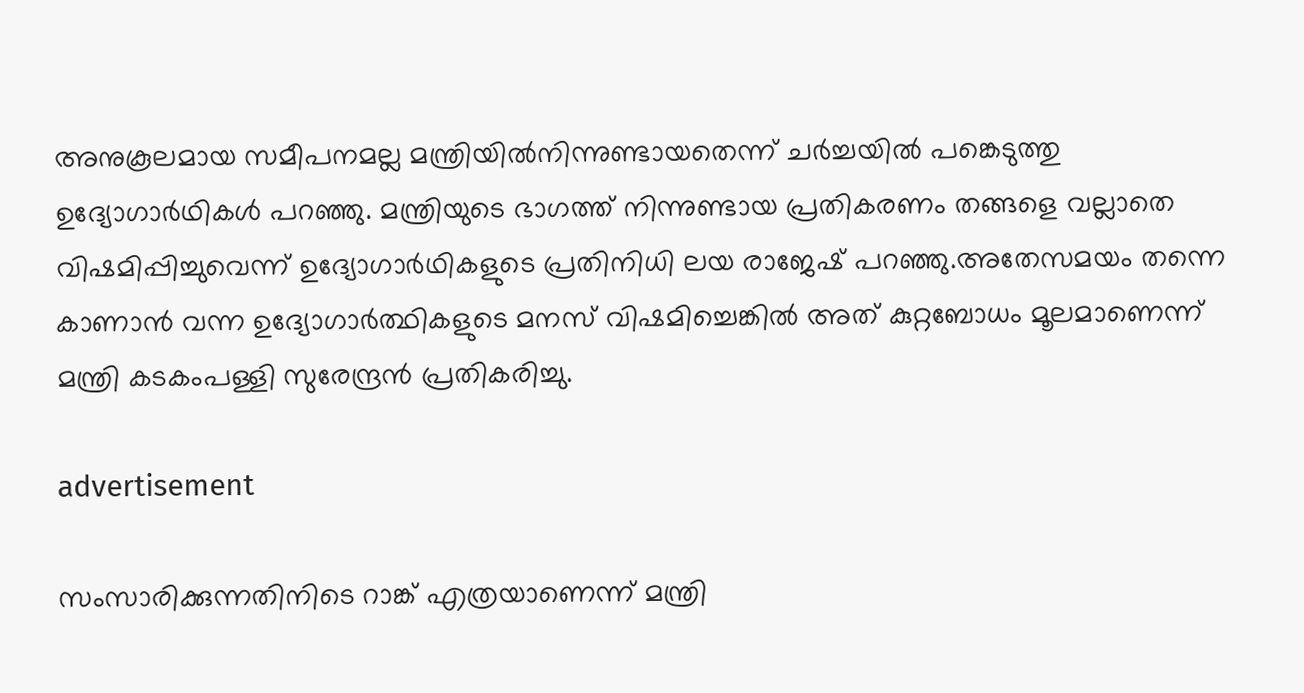അനുകൂലമായ സമീപനമല്ല മന്ത്രിയില്‍നിന്നുണ്ടായതെന്ന് ചർച്ചയില്‍ പങ്കെടുത്തു ഉദ്യോഗാർഥികള്‍ പറഞ്ഞു. മന്ത്രിയുടെ ഭാഗത്ത് നിന്നുണ്ടായ പ്രതികരണം തങ്ങളെ വല്ലാതെ വിഷമിപ്പിച്ചുവെന്ന് ഉദ്യോഗാർഥികളുടെ പ്രതിനിധി ലയ രാജേഷ് പറഞ്ഞു.അതേസമയം തന്നെ കാണാന്‍ വന്ന ഉദ്യോഗാര്‍ത്ഥികളുടെ മനസ് വിഷമിച്ചെങ്കില്‍ അത് കുറ്റബോധം മൂലമാണെന്ന് മന്ത്രി കടകംപള്ളി സുരേന്ദ്രന്‍‌ പ്രതികരിച്ചു.

advertisement

സംസാരിക്കുന്നതിനിടെ റാങ്ക് എത്രയാണെന്ന് മന്ത്രി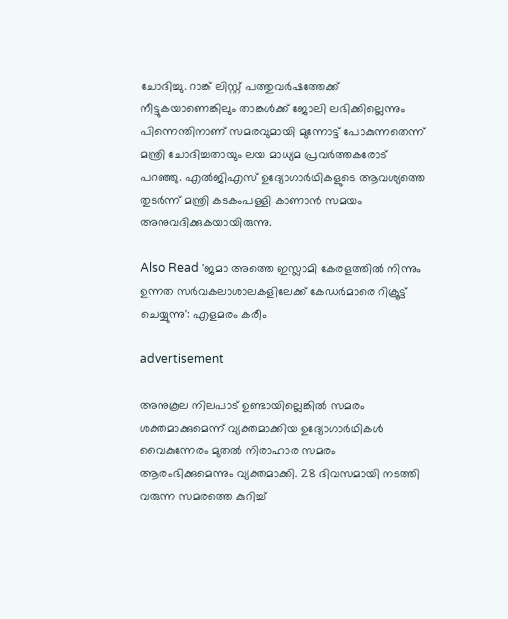ചോദിച്ചു. റാങ്ക് ലിസ്റ്റ് പത്തുവർഷത്തേക്ക് നീട്ടുകയാണെങ്കിലും താങ്കൾക്ക് ജോലി ലഭിക്കില്ലെന്നും പിന്നെന്തിനാണ് സമരവുമായി മുന്നോട്ട് പോകുന്നതെന്ന് മന്ത്രി ചോദിച്ചതായും ലയ മാധ്യമ പ്രവർത്തകരോട് പറഞ്ഞു. എൽജിഎസ് ഉദ്യോഗാർഥികളുടെ ആവശ്യത്തെ തുടർന്ന് മന്ത്രി കടകംപള്ളി കാണാൻ സമയം അനുവദിക്കുകയായിരുന്നു.

Also Read 'ജമാ അത്തെ ഇസ്ലാമി കേരളത്തില്‍ നിന്നും ഉന്നത സര്‍വകലാശാലകളിലേക്ക് കേഡര്‍മാരെ റിക്രൂട്ട് ചെയ്യുന്നു': എളമരം കരീം

advertisement

അനുകൂല നിലപാട് ഉണ്ടായില്ലെങ്കിൽ സമരം ശക്തമാക്കുമെന്ന് വ്യക്തമാക്കിയ ഉദ്യോഗാർഥികൾ വൈകുന്നേരം മുതൽ നിരാഹാര സമരം ആരംഭിക്കുമെന്നും വ്യക്തമാക്കി. 28 ദിവസമായി നടത്തി വരുന്ന സമരത്തെ കുറിച്ച്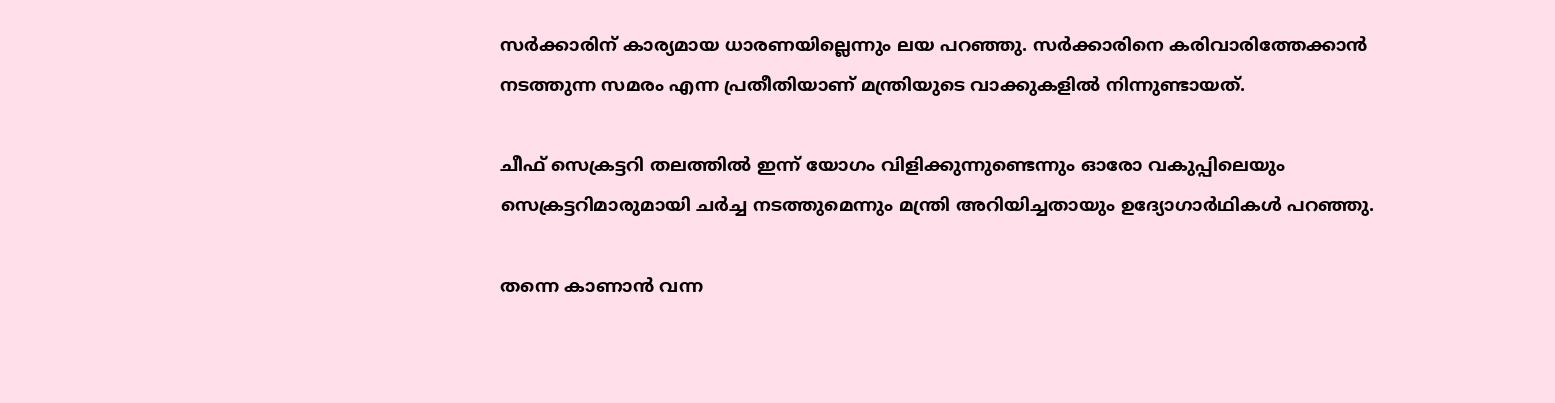സർക്കാരിന് കാര്യമായ ധാരണയില്ലെന്നും ലയ പറഞ്ഞു. സർക്കാരിനെ കരിവാരിത്തേക്കാൻ നടത്തുന്ന സമരം എന്ന പ്രതീതിയാണ് മന്ത്രിയുടെ വാക്കുകളിൽ നിന്നുണ്ടായത്.

ചീഫ് സെക്രട്ടറി തലത്തിൽ ഇന്ന് യോഗം വിളിക്കുന്നുണ്ടെന്നും ഓരോ വകുപ്പിലെയും സെക്രട്ടറിമാരുമായി ചർച്ച നടത്തുമെന്നും മന്ത്രി അറിയിച്ചതായും ഉദ്യോഗാർഥികൾ പറഞ്ഞു.

തന്നെ കാണാന്‍ വന്ന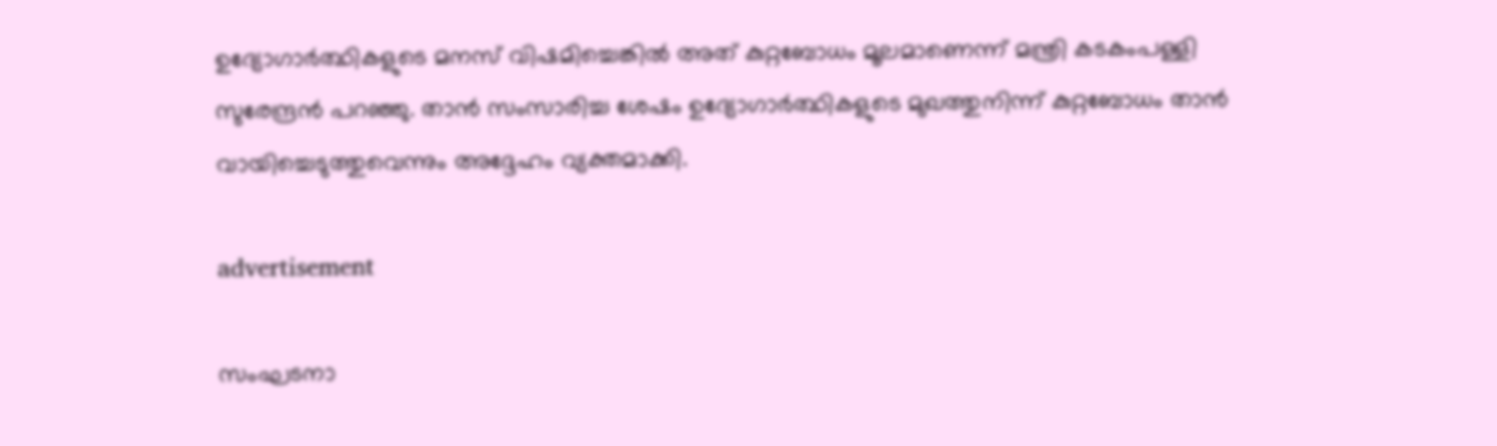ഉദ്യോഗാര്‍ത്ഥികളുടെ മനസ് വിഷമിച്ചെങ്കില്‍ അത് കുറ്റബോധം മൂലമാണെന്ന് മന്ത്രി കടകംപള്ളി സുരേന്ദ്രന്‍ പറഞ്ഞു. താന്‍ സംസാരിച്ച ശേഷം ഉദ്യോഗാര്‍ത്ഥികളുടെ മുഖത്തുനിന്ന് കുറ്റബോധം താന്‍ വായിച്ചെടുത്തുവെന്നും അദ്ദേഹം വ്യക്തമാക്കി.

advertisement

സംഘടനാ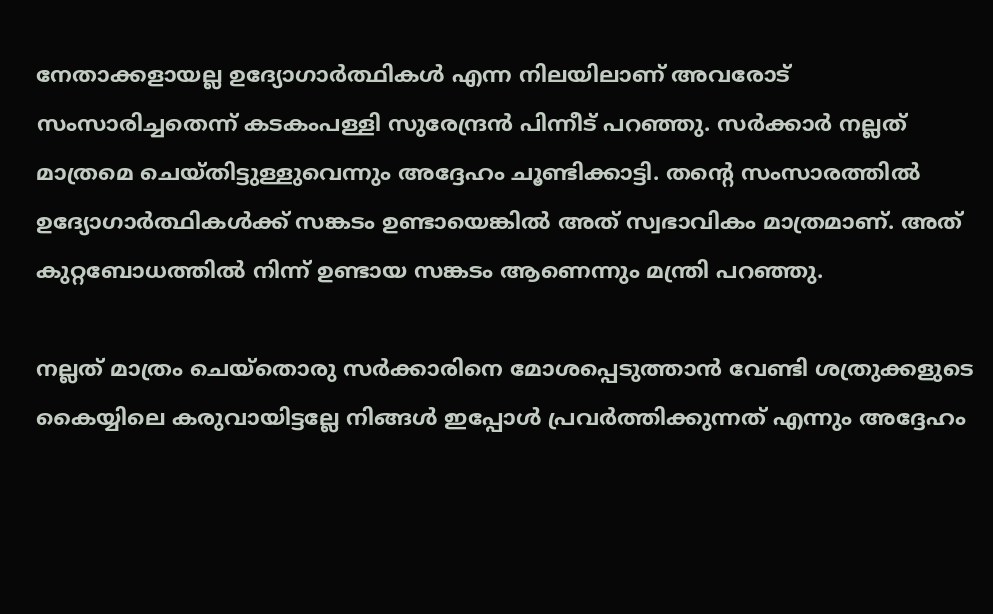നേതാക്കളായല്ല ഉദ്യോഗാര്‍ത്ഥികള്‍ എന്ന നിലയിലാണ് അവരോട് സംസാരിച്ചതെന്ന് കടകംപള്ളി സുരേന്ദ്രന്‍ പിന്നീട് പറഞ്ഞു. സര്‍ക്കാര്‍ നല്ലത് മാത്രമെ ചെയ്തിട്ടുള്ളുവെന്നും അദ്ദേഹം ചൂണ്ടിക്കാട്ടി. തന്റെ സംസാരത്തില്‍ ഉദ്യോഗാര്‍ത്ഥികള്‍ക്ക് സങ്കടം ഉണ്ടായെങ്കില്‍ അത് സ്വഭാവികം മാത്രമാണ്. അത് കുറ്റബോധത്തില്‍ നിന്ന് ഉണ്ടായ സങ്കടം ആണെന്നും മന്ത്രി പറഞ്ഞു.

നല്ലത് മാത്രം ചെയ്‌തൊരു സര്‍ക്കാരിനെ മോശപ്പെടുത്താന്‍ വേണ്ടി ശത്രുക്കളുടെ കൈയ്യിലെ കരുവായിട്ടല്ലേ നിങ്ങള്‍ ഇപ്പോള്‍ പ്രവര്‍ത്തിക്കുന്നത് എന്നും അദ്ദേഹം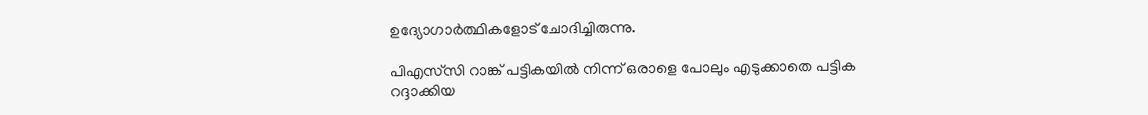ഉദ്യോഗാര്‍ത്ഥികളോട് ചോദിച്ചിരുന്നു.

പിഎസ്‌സി റാങ്ക് പട്ടികയില്‍ നിന്ന് ഒരാളെ പോലും എടുക്കാതെ പട്ടിക റദ്ദാക്കിയ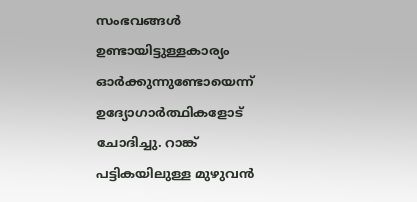സംഭവങ്ങള്‍ ഉണ്ടായിട്ടുള്ളകാര്യം ഓര്‍ക്കുന്നുണ്ടോയെന്ന് ഉദ്യോഗാര്‍ത്ഥികളോട് ചോദിച്ചു. റാങ്ക് പട്ടികയിലുള്ള മുഴുവന്‍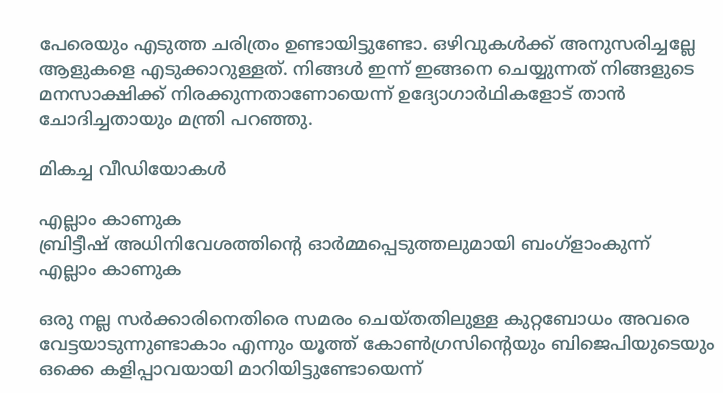പേരെയും എടുത്ത ചരിത്രം ഉണ്ടായിട്ടുണ്ടോ. ഒഴിവുകള്‍ക്ക് അനുസരിച്ചല്ലേ ആളുകളെ എടുക്കാറുള്ളത്. നിങ്ങള്‍ ഇന്ന് ഇങ്ങനെ ചെയ്യുന്നത് നിങ്ങളുടെ മനസാക്ഷിക്ക് നിരക്കുന്നതാണോയെന്ന് ഉദ്യോഗാർഥികളോട് താൻ ചോദിച്ചതായും മന്ത്രി പറഞ്ഞു.

മികച്ച വീഡിയോകൾ

എല്ലാം കാണുക
ബ്രിട്ടീഷ് അധിനിവേശത്തിൻ്റെ ഓർമ്മപ്പെടുത്തലുമായി ബംഗ്ളാംകുന്ന്
എല്ലാം കാണുക

ഒരു നല്ല സര്‍ക്കാരിനെതിരെ സമരം ചെയ്തതിലുള്ള കുറ്റബോധം അവരെ വേട്ടയാടുന്നുണ്ടാകാം എന്നും യൂത്ത് കോണ്‍ഗ്രസിന്റെയും ബിജെപിയുടെയും ഒക്കെ കളിപ്പാവയായി മാറിയിട്ടുണ്ടോയെന്ന്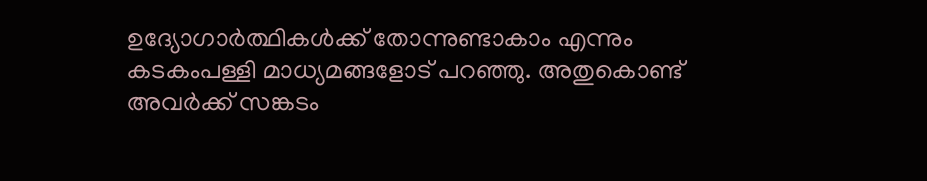ഉദ്യോഗാര്‍ത്ഥികള്‍ക്ക് തോന്നുണ്ടാകാം എന്നും കടകംപള്ളി മാധ്യമങ്ങളോട് പറഞ്ഞു. അതുകൊണ്ട് അവര്‍ക്ക് സങ്കടം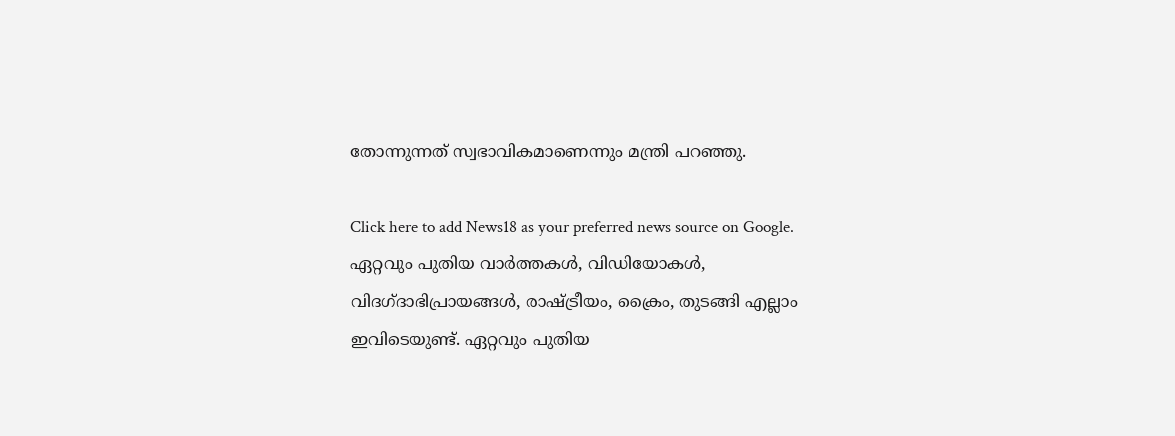തോന്നുന്നത് സ്വഭാവികമാണെന്നും മന്ത്രി പറഞ്ഞു.

Click here to add News18 as your preferred news source on Google.
ഏറ്റവും പുതിയ വാർത്തകൾ, വിഡിയോകൾ, വിദഗ്ദാഭിപ്രായങ്ങൾ, രാഷ്ട്രീയം, ക്രൈം, തുടങ്ങി എല്ലാം ഇവിടെയുണ്ട്. ഏറ്റവും പുതിയ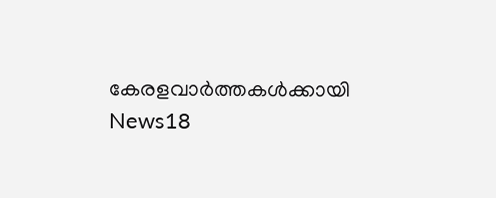കേരളവാർത്തകൾക്കായി News18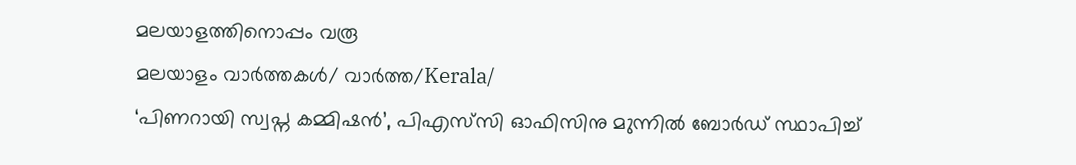മലയാളത്തിനൊപ്പം വരൂ
മലയാളം വാർത്തകൾ/ വാർത്ത/Kerala/
‘പിണറായി സ്വപ്ന കമ്മിഷൻ’, പിഎസ്‍സി ഓഫിസിനു മ‍ുന്നിൽ ബോർഡ് സ്ഥാപിച്ച്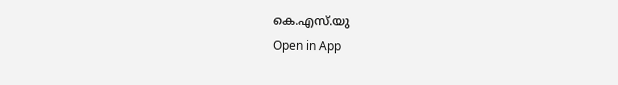കെ.എസ്‍.യു
Open in App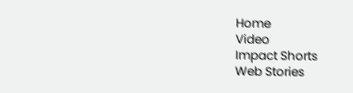Home
Video
Impact Shorts
Web Stories